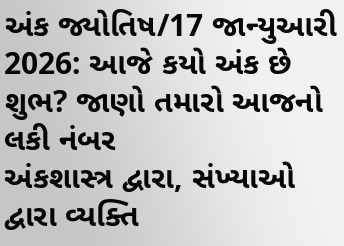અંક જ્યોતિષ/17 જાન્યુઆરી 2026: આજે કયો અંક છે શુભ? જાણો તમારો આજનો લકી નંબર
અંકશાસ્ત્ર દ્વારા, સંખ્યાઓ દ્વારા વ્યક્તિ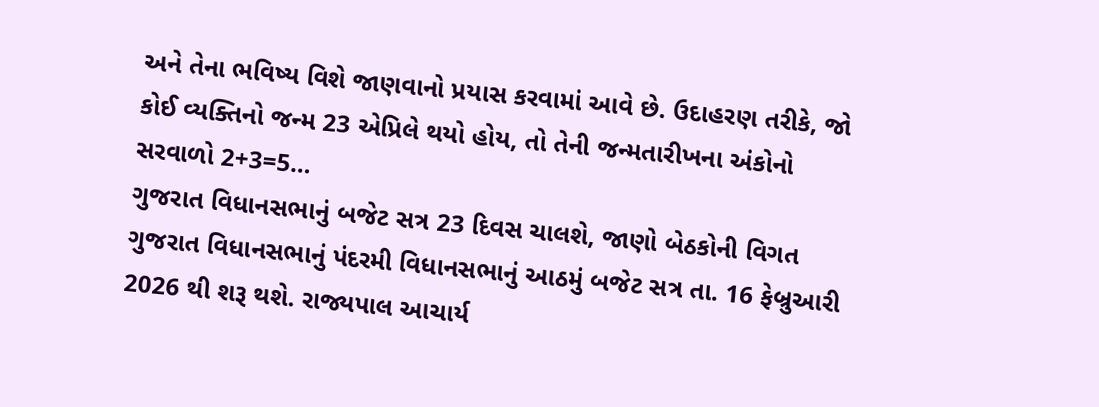અને તેના ભવિષ્ય વિશે જાણવાનો પ્રયાસ કરવામાં આવે છે. ઉદાહરણ તરીકે, જો કોઈ વ્યક્તિનો જન્મ 23 એપ્રિલે થયો હોય, તો તેની જન્મતારીખના અંકોનો સરવાળો 2+3=5…
ગુજરાત વિધાનસભાનું બજેટ સત્ર 23 દિવસ ચાલશે, જાણો બેઠકોની વિગત
ગુજરાત વિધાનસભાનું પંદરમી વિધાનસભાનું આઠમું બજેટ સત્ર તા. 16 ફેબ્રુઆરી 2026 થી શરૂ થશે. રાજ્યપાલ આચાર્ય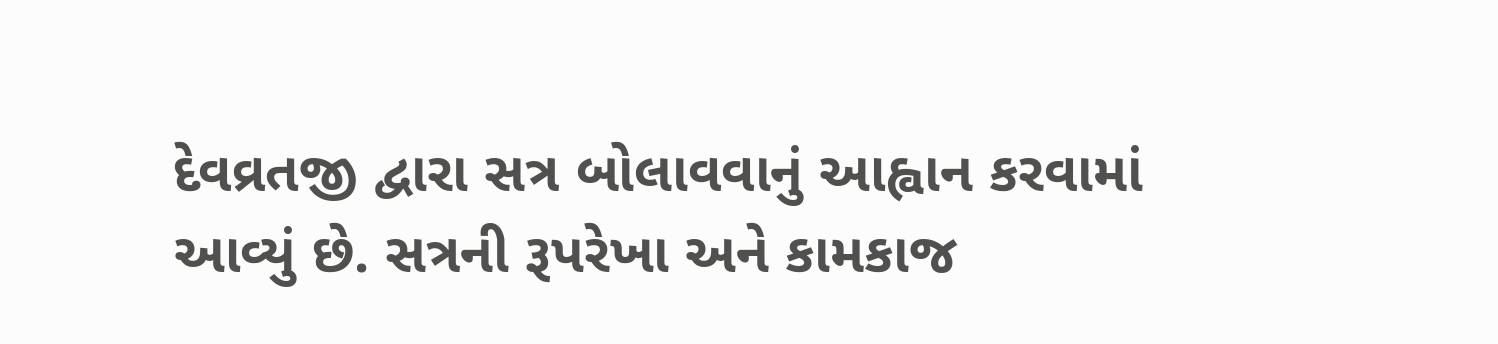દેવવ્રતજી દ્વારા સત્ર બોલાવવાનું આહ્વાન કરવામાં આવ્યું છે. સત્રની રૂપરેખા અને કામકાજ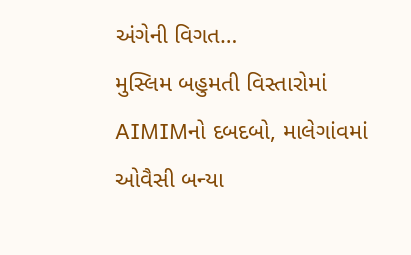અંગેની વિગત…
મુસ્લિમ બહુમતી વિસ્તારોમાં AIMIMનો દબદબો, માલેગાંવમાં ઓવૈસી બન્યા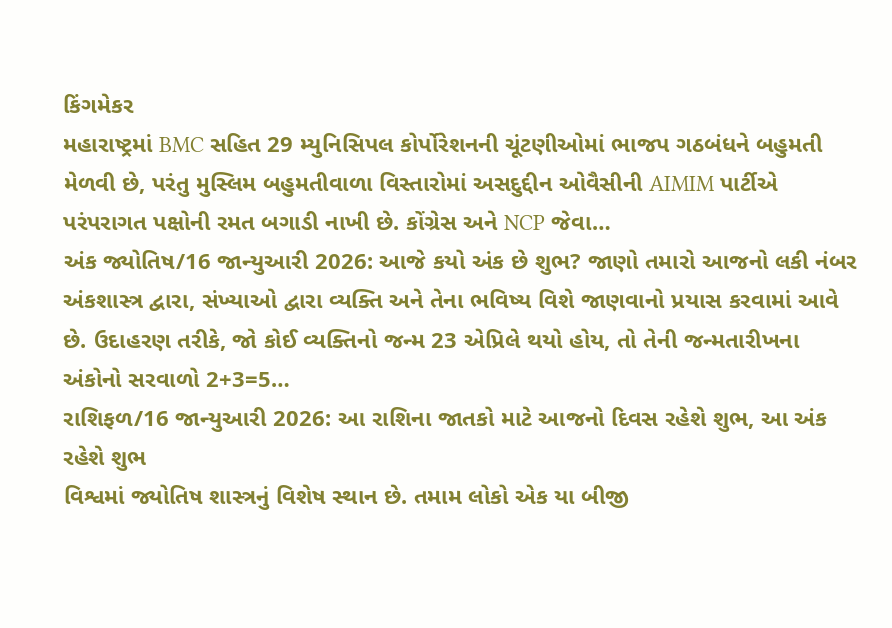કિંગમેકર
મહારાષ્ટ્રમાં BMC સહિત 29 મ્યુનિસિપલ કોર્પોરેશનની ચૂંટણીઓમાં ભાજપ ગઠબંધને બહુમતી મેળવી છે, પરંતુ મુસ્લિમ બહુમતીવાળા વિસ્તારોમાં અસદુદ્દીન ઓવૈસીની AIMIM પાર્ટીએ પરંપરાગત પક્ષોની રમત બગાડી નાખી છે. કોંગ્રેસ અને NCP જેવા…
અંક જ્યોતિષ/16 જાન્યુઆરી 2026: આજે કયો અંક છે શુભ? જાણો તમારો આજનો લકી નંબર
અંકશાસ્ત્ર દ્વારા, સંખ્યાઓ દ્વારા વ્યક્તિ અને તેના ભવિષ્ય વિશે જાણવાનો પ્રયાસ કરવામાં આવે છે. ઉદાહરણ તરીકે, જો કોઈ વ્યક્તિનો જન્મ 23 એપ્રિલે થયો હોય, તો તેની જન્મતારીખના અંકોનો સરવાળો 2+3=5…
રાશિફળ/16 જાન્યુઆરી 2026: આ રાશિના જાતકો માટે આજનો દિવસ રહેશે શુભ, આ અંક રહેશે શુભ
વિશ્વમાં જ્યોતિષ શાસ્ત્રનું વિશેષ સ્થાન છે. તમામ લોકો એક યા બીજી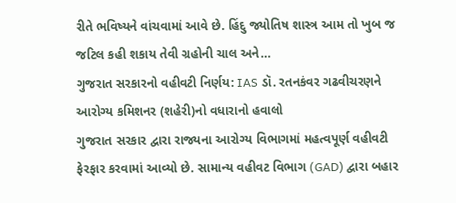રીતે ભવિષ્યને વાંચવામાં આવે છે. હિંદુ જ્યોતિષ શાસ્ત્ર આમ તો ખુબ જ જટિલ કહી શકાય તેવી ગ્રહોની ચાલ અને…
ગુજરાત સરકારનો વહીવટી નિર્ણય: IAS ડૉ. રતનકંવર ગઢવીચરણને આરોગ્ય કમિશનર (શહેરી)નો વધારાનો હવાલો
ગુજરાત સરકાર દ્વારા રાજ્યના આરોગ્ય વિભાગમાં મહત્વપૂર્ણ વહીવટી ફેરફાર કરવામાં આવ્યો છે. સામાન્ય વહીવટ વિભાગ (GAD) દ્વારા બહાર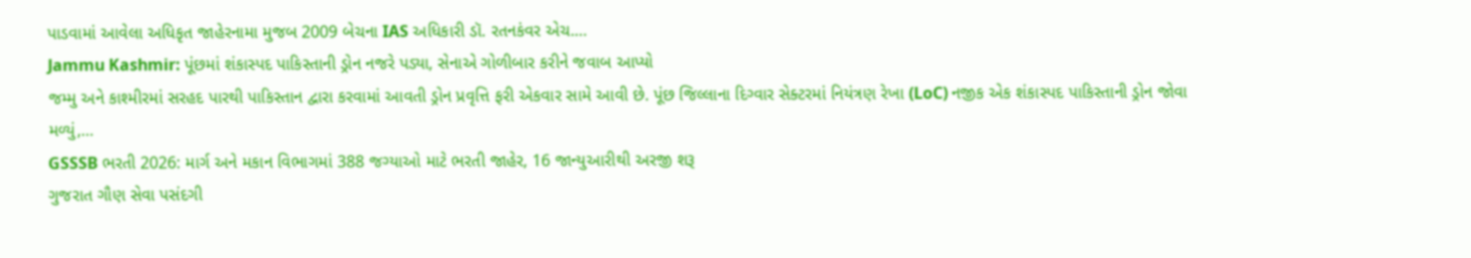પાડવામાં આવેલા અધિકૃત જાહેરનામા મુજબ 2009 બેચના IAS અધિકારી ડૉ. રતનકંવર એચ.…
Jammu Kashmir: પૂંછમાં શંકાસ્પદ પાકિસ્તાની ડ્રોન નજરે પડ્યા, સેનાએ ગોળીબાર કરીને જવાબ આપ્યો
જમ્મુ અને કાશ્મીરમાં સરહદ પારથી પાકિસ્તાન દ્વારા કરવામાં આવતી ડ્રોન પ્રવૃત્તિ ફરી એકવાર સામે આવી છે. પૂંછ જિલ્લાના દિગ્વાર સેક્ટરમાં નિયંત્રણ રેખા (LoC) નજીક એક શંકાસ્પદ પાકિસ્તાની ડ્રોન જોવા મળ્યું,…
GSSSB ભરતી 2026: માર્ગ અને મકાન વિભાગમાં 388 જગ્યાઓ માટે ભરતી જાહેર, 16 જાન્યુઆરીથી અરજી શરૂ
ગુજરાત ગૌણ સેવા પસંદગી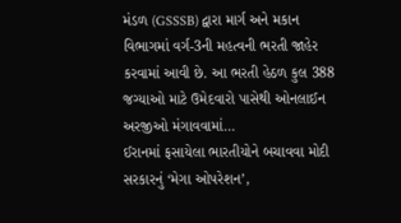મંડળ (GSSSB) દ્વારા માર્ગ અને મકાન વિભાગમાં વર્ગ-3ની મહત્વની ભરતી જાહેર કરવામાં આવી છે. આ ભરતી હેઠળ કુલ 388 જગ્યાઓ માટે ઉમેદવારો પાસેથી ઓનલાઈન અરજીઓ મંગાવવામાં…
ઈરાનમાં ફસાયેલા ભારતીયોને બચાવવા મોદી સરકારનું ‘મેગા ઓપરેશન’,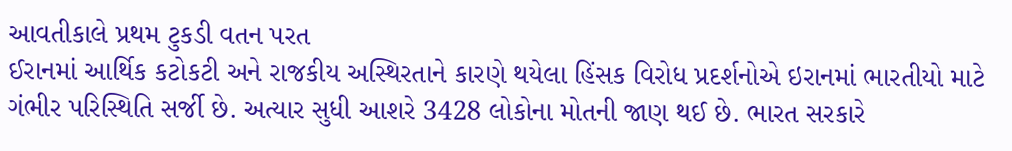આવતીકાલે પ્રથમ ટુકડી વતન પરત
ઈરાનમાં આર્થિક કટોકટી અને રાજકીય અસ્થિરતાને કારણે થયેલા હિંસક વિરોધ પ્રદર્શનોએ ઇરાનમાં ભારતીયો માટે ગંભીર પરિસ્થિતિ સર્જી છે. અત્યાર સુધી આશરે 3428 લોકોના મોતની જાણ થઈ છે. ભારત સરકારે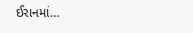ઈરાનમાં…